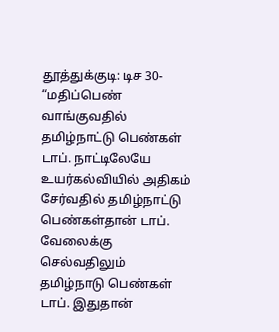தூத்துக்குடி: டிச 30- “மதிப்பெண் வாங்குவதில் தமிழ்நாட்டு பெண்கள் டாப். நாட்டிலேயே உயர்கல்வியில் அதிகம் சேர்வதில் தமிழ்நாட்டு பெண்கள்தான் டாப். வேலைக்கு செல்வதிலும் தமிழ்நாடு பெண்கள் டாப். இதுதான்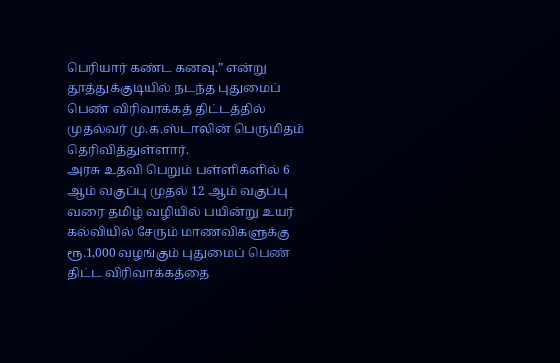பெரியார் கண்ட கனவு.” என்று தூத்துக்குடியில் நடந்த புதுமைப் பெண் விரிவாக்கத் திட்டத்தில் முதல்வர் மு.க.ஸ்டாலின் பெருமிதம் தெரிவித்துள்ளார்.
அரசு உதவி பெறும் பள்ளிகளில் 6 ஆம் வகுப்பு முதல் 12 ஆம் வகுப்பு வரை தமிழ் வழியில் பயின்று உயர் கல்வியில் சேரும் மாணவிகளுக்கு ரூ.1,000 வழங்கும் புதுமைப் பெண் திட்ட விரிவாக்கத்தை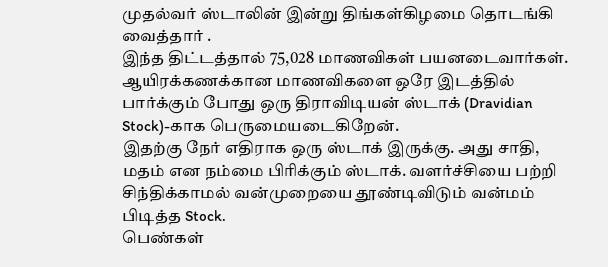முதல்வர் ஸ்டாலின் இன்று திங்கள்கிழமை தொடங்கி வைத்தார் .
இந்த திட்டத்தால் 75,028 மாணவிகள் பயனடைவார்கள்.
ஆயிரக்கணக்கான மாணவிகளை ஒரே இடத்தில் பார்க்கும் போது ஒரு திராவிடியன் ஸ்டாக் (Dravidian Stock)-காக பெருமையடைகிறேன்.
இதற்கு நேர் எதிராக ஒரு ஸ்டாக் இருக்கு. அது சாதி, மதம் என நம்மை பிரிக்கும் ஸ்டாக். வளர்ச்சியை பற்றி சிந்திக்காமல் வன்முறையை தூண்டிவிடும் வன்மம் பிடித்த Stock.
பெண்கள்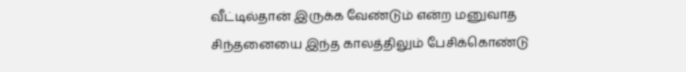வீட்டில்தான் இருக்க வேண்டும் என்ற மனுவாத சிந்தனையை இந்த காலத்திலும் பேசிக்கொண்டு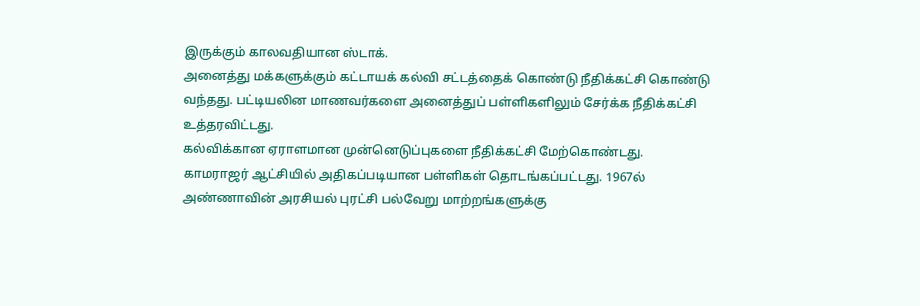இருக்கும் காலவதியான ஸ்டாக்.
அனைத்து மக்களுக்கும் கட்டாயக் கல்வி சட்டத்தைக் கொண்டு நீதிக்கட்சி கொண்டு வந்தது. பட்டியலின மாணவர்களை அனைத்துப் பள்ளிகளிலும் சேர்க்க நீதிக்கட்சி உத்தரவிட்டது.
கல்விக்கான ஏராளமான முன்னெடுப்புகளை நீதிக்கட்சி மேற்கொண்டது.
காமராஜர் ஆட்சியில் அதிகப்படியான பள்ளிகள் தொடங்கப்பட்டது. 1967ல் அண்ணாவின் அரசியல் புரட்சி பல்வேறு மாற்றங்களுக்கு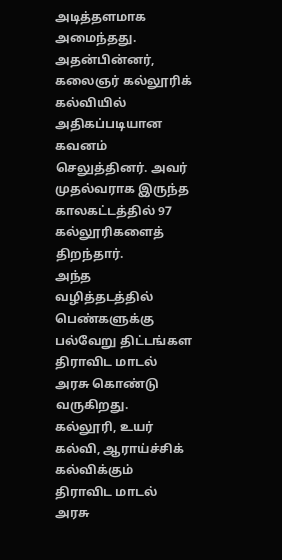அடித்தளமாக அமைந்தது.
அதன்பின்னர், கலைஞர் கல்லூரிக் கல்வியில் அதிகப்படியான கவனம் செலுத்தினர். அவர் முதல்வராக இருந்த காலகட்டத்தில் 97 கல்லூரிகளைத் திறந்தார்.
அந்த வழித்தடத்தில் பெண்களுக்கு பல்வேறு திட்டங்கள திராவிட மாடல் அரசு கொண்டு வருகிறது. கல்லூரி, உயர் கல்வி, ஆராய்ச்சிக் கல்விக்கும் திராவிட மாடல் அரசு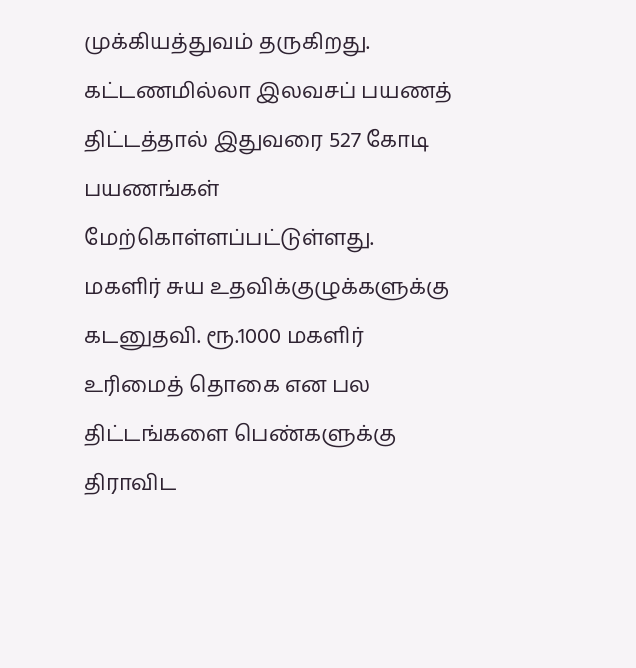முக்கியத்துவம் தருகிறது.
கட்டணமில்லா இலவசப் பயணத் திட்டத்தால் இதுவரை 527 கோடி பயணங்கள் மேற்கொள்ளப்பட்டுள்ளது.
மகளிர் சுய உதவிக்குழுக்களுக்கு கடனுதவி. ரூ.1000 மகளிர் உரிமைத் தொகை என பல திட்டங்களை பெண்களுக்கு திராவிட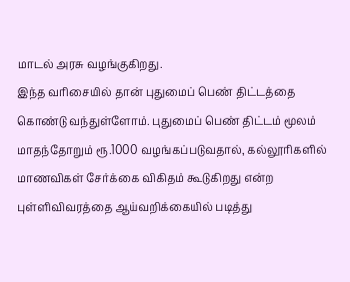மாடல் அரசு வழங்குகிறது.
இந்த வரிசையில் தான் புதுமைப் பெண் திட்டத்தை கொண்டு வந்துள்ளோம். புதுமைப் பெண் திட்டம் மூலம் மாதந்தோறும் ரூ.1000 வழங்கப்படுவதால், கல்லூரிகளில் மாணவிகள் சேர்க்கை விகிதம் கூடுகிறது என்ற புள்ளிவிவரத்தை ஆய்வறிக்கையில் படித்து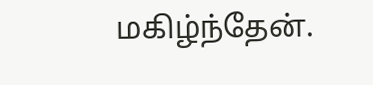மகிழ்ந்தேன்.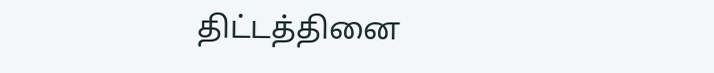திட்டத்தினை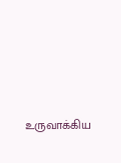உருவாக்கிய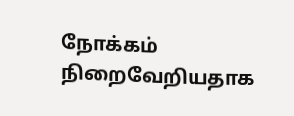நோக்கம் நிறைவேறியதாக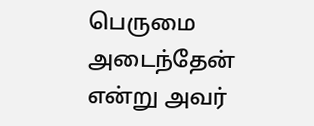பெருமை அடைந்தேன் என்று அவர்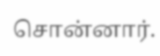சொன்னார்.